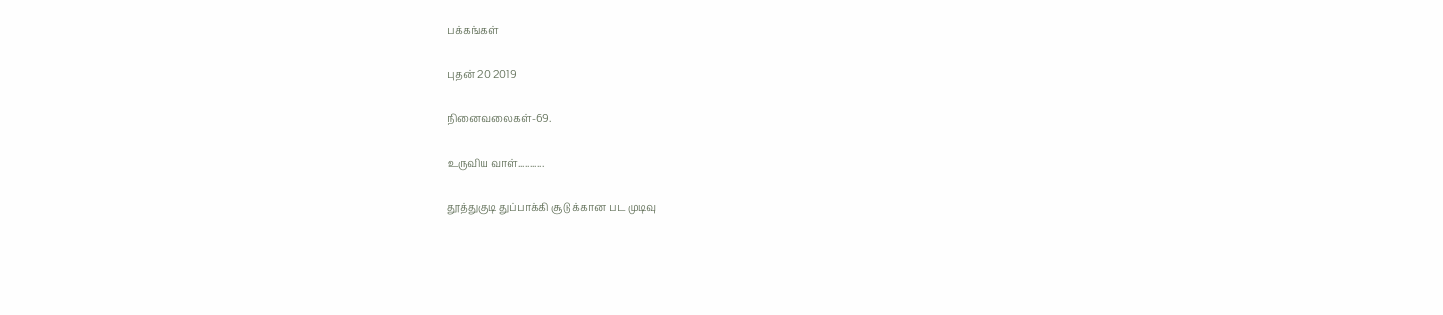பக்கங்கள்

புதன் 20 2019

நினைவலைகள்-69.

உருவிய வாள்...........

தூத்துகுடி துப்பாக்கி சூடு க்கான பட முடிவு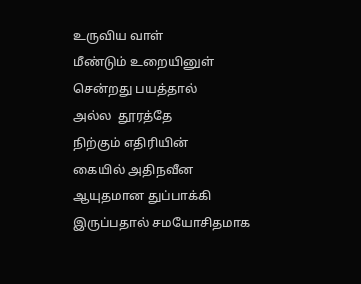உருவிய வாள்
மீண்டும் உறையினுள்
சென்றது பயத்தால்
அல்ல  தூரத்தே
நிற்கும் எதிரியின்
கையில் அதிநவீன
ஆயுதமான துப்பாக்கி
இருப்பதால் சமயோசிதமாக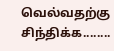வெல்வதற்கு  சிந்திக்க........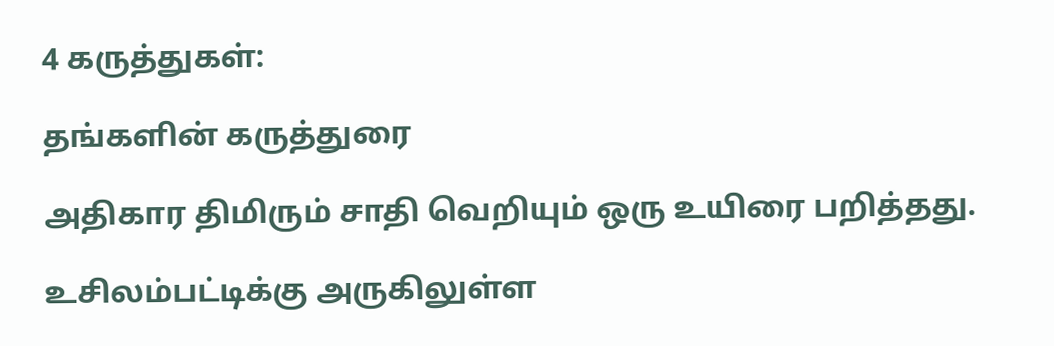4 கருத்துகள்:

தங்களின் கருத்துரை

அதிகார திமிரும் சாதி வெறியும் ஒரு உயிரை பறித்தது.

உசிலம்பட்டிக்கு அருகிலுள்ள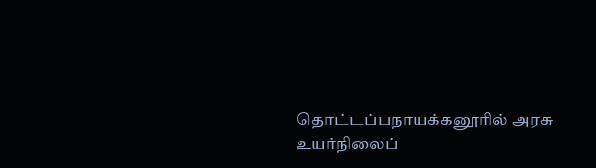தொட்டப்பநாயக்கனூரில் அரசு உயர்நிலைப்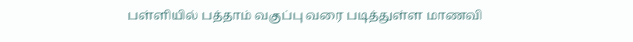பள்ளியில் பத்தாம் வகுப்பு வரை படித்துள்ள மாணவி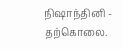நிஷாந்தினி - தற்கொலை.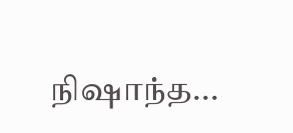நிஷாந்த...